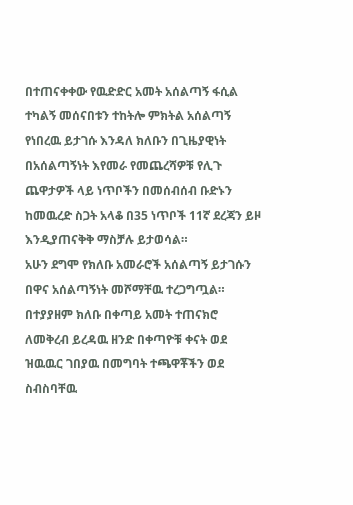በተጠናቀቀው የዉድድር አመት አሰልጣኝ ፋሲል ተካልኝ መሰናበቱን ተከትሎ ምክትል አሰልጣኝ የነበረዉ ይታገሱ እንዳለ ክለቡን በጊዜያዊነት በአሰልጣኝነት እየመራ የመጨረሻዎቹ የሊጉ ጨዋታዎች ላይ ነጥቦችን በመሰብሰብ ቡድኑን ከመዉረድ ስጋት አላቆ በ35 ነጥቦች 11ኛ ደረጃን ይዞ እንዲያጠናቅቅ ማስቻሉ ይታወሳል።
አሁን ደግሞ የክለቡ አመራሮች አሰልጣኝ ይታገሱን በዋና አሰልጣኝነት መሾማቸዉ ተረጋግጧል። በተያያዘም ክለቡ በቀጣይ አመት ተጠናክሮ ለመቅረብ ይረዳዉ ዘንድ በቀጣዮቹ ቀናት ወደ ዝዉዉር ገበያዉ በመግባት ተጫዋቾችን ወደ ስብስባቸዉ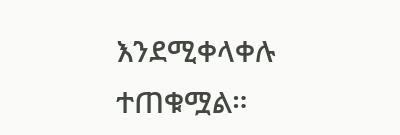እንደሚቀላቀሉ ተጠቁሟል።